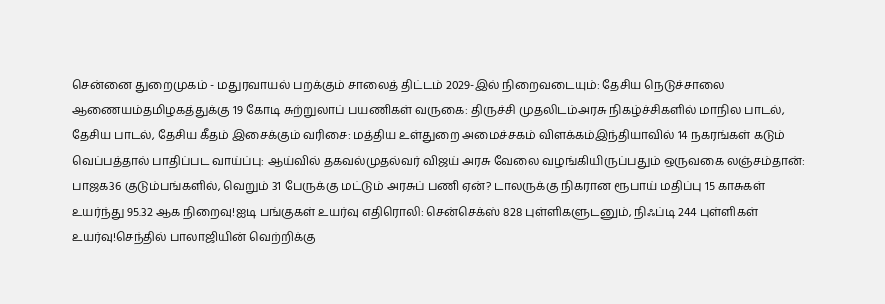சென்னை துறைமுகம் - மதுரவாயல் பறக்கும் சாலைத் திட்டம் 2029-இல் நிறைவடையும்: தேசிய நெடுச்சாலை ஆணையம்தமிழகத்துக்கு 19 கோடி சுற்றுலாப் பயணிகள் வருகை: திருச்சி முதலிடம்அரசு நிகழ்ச்சிகளில் மாநில பாடல், தேசிய பாடல், தேசிய கீதம் இசைக்கும் வரிசை: மத்திய உள்துறை அமைச்சகம் விளக்கம்இந்தியாவில் 14 நகரங்கள் கடும் வெப்பத்தால் பாதிப்பட வாய்ப்பு: ஆய்வில் தகவல்முதல்வர் விஜய் அரசு வேலை வழங்கியிருப்பதும் ஒருவகை லஞ்சம்தான்: பாஜக36 குடும்பங்களில், வெறும் 31 பேருக்கு மட்டும் அரசுப் பணி ஏன்? டாலருக்கு நிகரான ரூபாய் மதிப்பு 15 காசுகள் உயர்ந்து 95.32 ஆக நிறைவு!ஐடி பங்குகள் உயர்வு எதிரொலி: சென்செக்ஸ் 828 புள்ளிகளுடனும், நிஃப்டி 244 புள்ளிகள் உயர்வு!செந்தில் பாலாஜியின் வெற்றிக்கு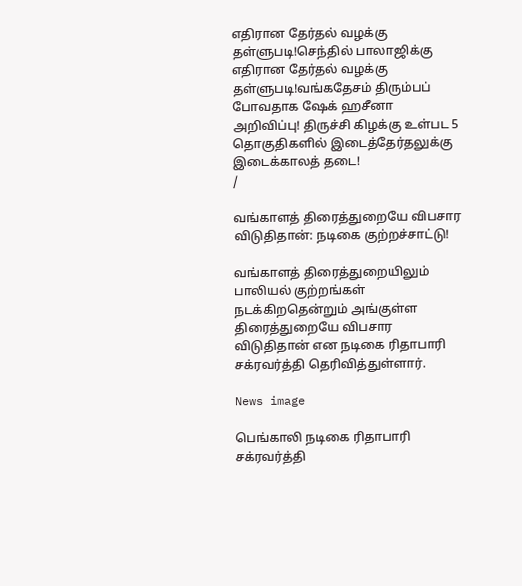எதிரான தேர்தல் வழக்கு தள்ளுபடி!செந்தில் பாலாஜிக்கு எதிரான தேர்தல் வழக்கு தள்ளுபடி!வங்கதேசம் திரும்பப் போவதாக ஷேக் ஹசீனா அறிவிப்பு! திருச்சி கிழக்கு உள்பட 5 தொகுதிகளில் இடைத்தேர்தலுக்கு இடைக்காலத் தடை!
/

வங்காளத் திரைத்துறையே விபசார விடுதிதான்: நடிகை குற்றச்சாட்டு!

வங்காளத் திரைத்துறையிலும் பாலியல் குற்றங்கள் நடக்கிறதென்றும் அங்குள்ள திரைத்துறையே விபசார விடுதிதான் என நடிகை ரிதாபாரி சக்ரவர்த்தி தெரிவித்துள்ளார்.

News image

பெங்காலி நடிகை ரிதாபாரி சக்ரவர்த்தி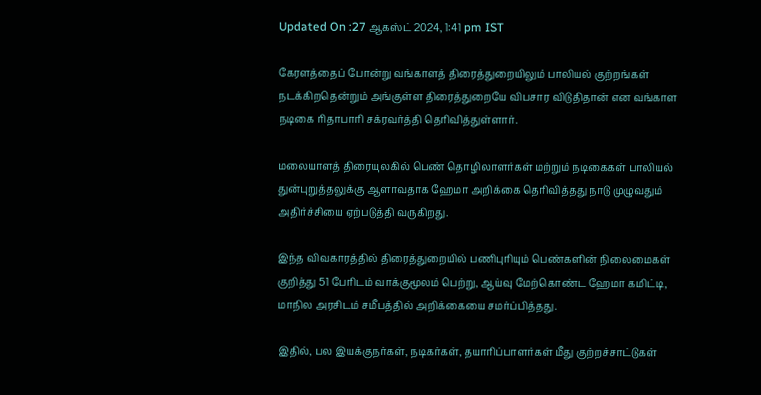Updated On :27 ஆகஸ்ட் 2024, 1:41 pm IST

கேரளத்தைப் போன்று வங்காளத் திரைத்துறையிலும் பாலியல் குற்றங்கள் நடக்கிறதென்றும் அங்குள்ள திரைத்துறையே விபசார விடுதிதான் என வங்காள நடிகை ரிதாபாரி சக்ரவர்த்தி தெரிவித்துள்ளார்.

மலையாளத் திரையுலகில் பெண் தொழிலாளர்கள் மற்றும் நடிகைகள் பாலியல் துன்புறுத்தலுக்கு ஆளாவதாக ஹேமா அறிக்கை தெரிவித்தது நாடு முழுவதும் அதிர்ச்சியை ஏற்படுத்தி வருகிறது.

இந்த விவகாரத்தில் திரைத்துறையில் பணிபுரியும் பெண்களின் நிலைமைகள் குறித்து 51 பேரிடம் வாக்குமூலம் பெற்று, ஆய்வு மேற்கொண்ட ஹேமா கமிட்டி, மாநில அரசிடம் சமீபத்தில் அறிக்கையை சமர்ப்பித்தது.

இதில், பல இயக்குநர்கள், நடிகர்கள், தயாரிப்பாளர்கள் மீது குற்றச்சாட்டுகள்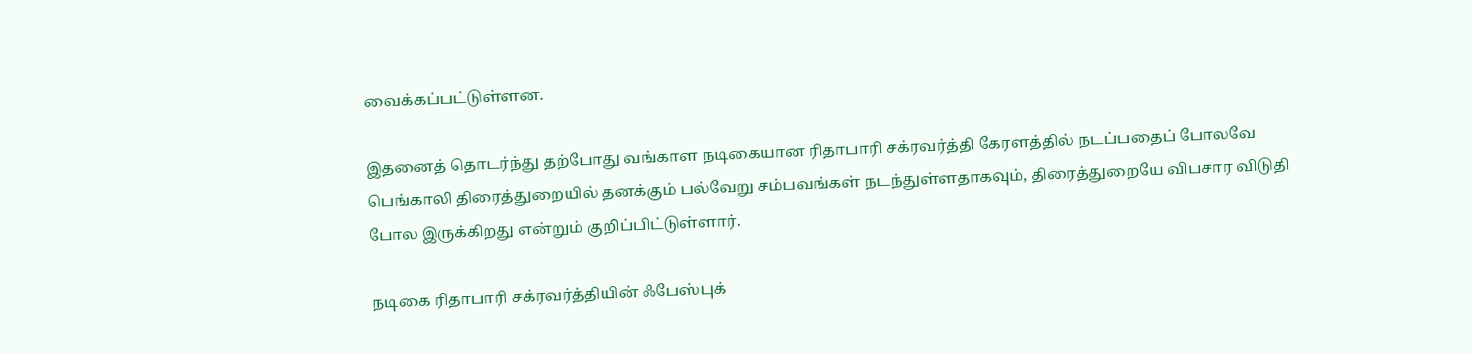வைக்கப்பட்டுள்ளன.

இதனைத் தொடர்ந்து தற்போது வங்காள நடிகையான ரிதாபாரி சக்ரவர்த்தி கேரளத்தில் நடப்பதைப் போலவே பெங்காலி திரைத்துறையில் தனக்கும் பல்வேறு சம்பவங்கள் நடந்துள்ளதாகவும், திரைத்துறையே விபசார விடுதி போல இருக்கிறது என்றும் குறிப்பிட்டுள்ளார்.

நடிகை ரிதாபாரி சக்ரவர்த்தியின் ஃபேஸ்புக்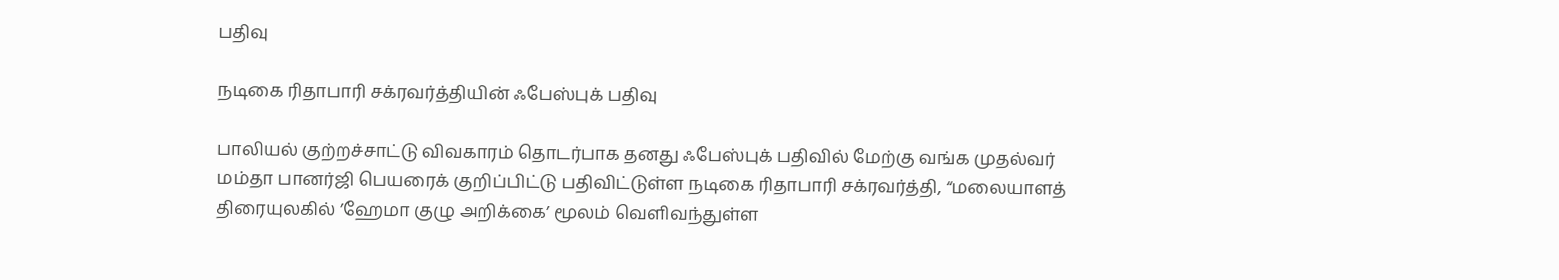பதிவு

நடிகை ரிதாபாரி சக்ரவர்த்தியின் ஃபேஸ்புக் பதிவு

பாலியல் குற்றச்சாட்டு விவகாரம் தொடர்பாக தனது ஃபேஸ்புக் பதிவில் மேற்கு வங்க முதல்வர் மம்தா பானர்ஜி பெயரைக் குறிப்பிட்டு பதிவிட்டுள்ள நடிகை ரிதாபாரி சக்ரவர்த்தி, “மலையாளத் திரையுலகில் ’ஹேமா குழு அறிக்கை’ மூலம் வெளிவந்துள்ள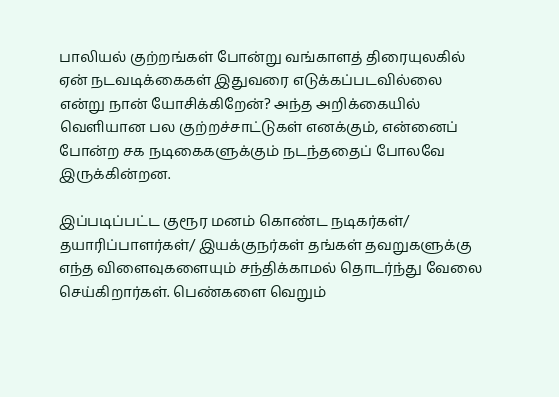பாலியல் குற்றங்கள் போன்று வங்காளத் திரையுலகில் ஏன் நடவடிக்கைகள் இதுவரை எடுக்கப்படவில்லை என்று நான் யோசிக்கிறேன்? அந்த அறிக்கையில் வெளியான பல குற்றச்சாட்டுகள் எனக்கும், என்னைப் போன்ற சக நடிகைகளுக்கும் நடந்ததைப் போலவே இருக்கின்றன.

இப்படிப்பட்ட குரூர மனம் கொண்ட நடிகர்கள்/ தயாரிப்பாளர்கள்/ இயக்குநர்கள் தங்கள் தவறுகளுக்கு எந்த விளைவுகளையும் சந்திக்காமல் தொடர்ந்து வேலை செய்கிறார்கள். பெண்களை வெறும்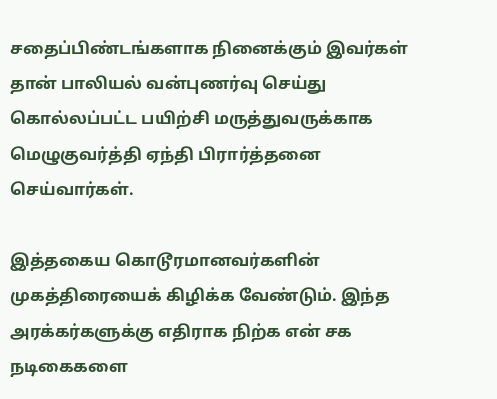சதைப்பிண்டங்களாக நினைக்கும் இவர்கள் தான் பாலியல் வன்புணர்வு செய்து கொல்லப்பட்ட பயிற்சி மருத்துவருக்காக மெழுகுவர்த்தி ஏந்தி பிரார்த்தனை செய்வார்கள்.

இத்தகைய கொடூரமானவர்களின் முகத்திரையைக் கிழிக்க வேண்டும். இந்த அரக்கர்களுக்கு எதிராக நிற்க என் சக நடிகைகளை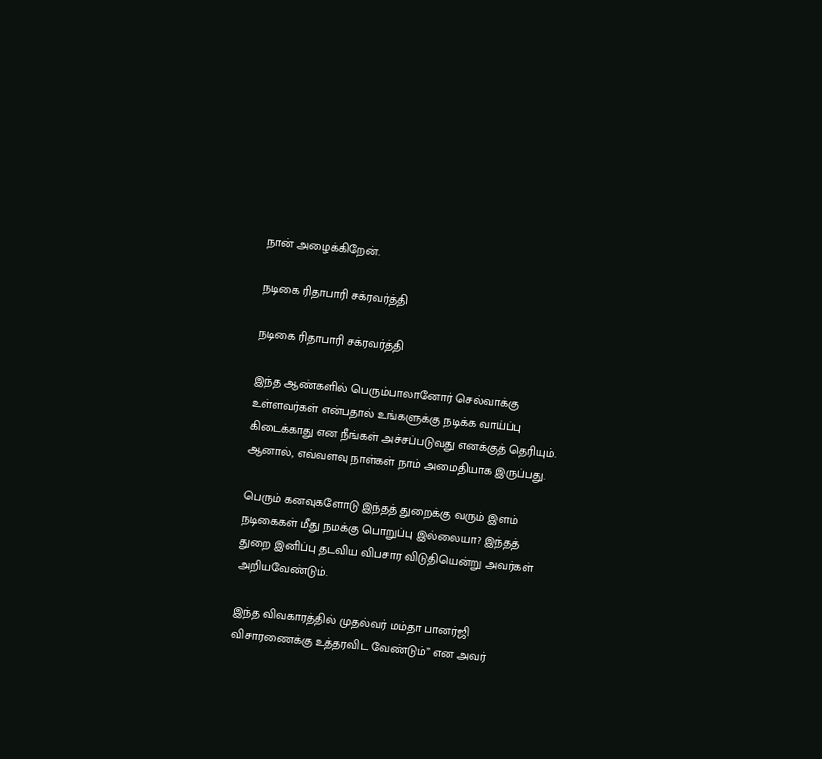நான் அழைக்கிறேன்.

நடிகை ரிதாபாரி சக்ரவர்த்தி

நடிகை ரிதாபாரி சக்ரவர்த்தி

இந்த ஆண்களில் பெரும்பாலானோர் செல்வாக்கு உள்ளவர்கள் என்பதால் உங்களுக்கு நடிக்க வாய்ப்பு கிடைக்காது என நீங்கள் அச்சப்படுவது எனக்குத் தெரியும். ஆனால், எவ்வளவு நாள்கள் நாம் அமைதியாக இருப்பது.

பெரும் கனவுகளோடு இந்தத் துறைக்கு வரும் இளம் நடிகைகள் மீது நமக்கு பொறுப்பு இல்லையா? இந்தத் துறை இனிப்பு தடவிய விபசார விடுதியென்று அவர்கள் அறியவேண்டும்.

இந்த விவகாரத்தில் முதல்வர் மம்தா பானர்ஜி விசாரணைக்கு உத்தரவிட வேண்டும்” என அவர்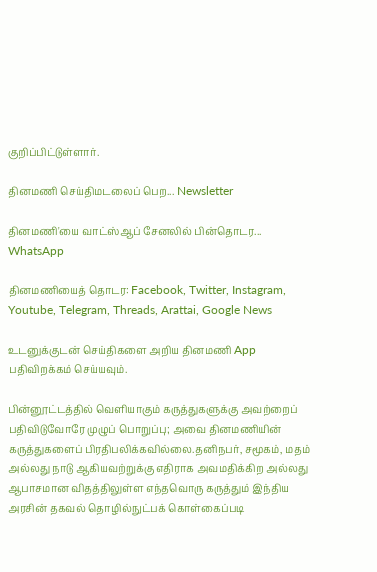குறிப்பிட்டுள்ளார்.

தினமணி செய்திமடலைப் பெற... Newsletter

தினமணி'யை வாட்ஸ்ஆப் சேனலில் பின்தொடர... WhatsApp

தினமணியைத் தொடர: Facebook, Twitter, Instagram, Youtube, Telegram, Threads, Arattai, Google News

உடனுக்குடன் செய்திகளை அறிய தினமணி App பதிவிறக்கம் செய்யவும்.

பின்னூட்டத்தில் வெளியாகும் கருத்துகளுக்கு அவற்றைப் பதிவிடுவோரே முழுப் பொறுப்பு; அவை தினமணியின் கருத்துகளைப் பிரதிபலிக்கவில்லை.தனிநபர், சமூகம், மதம் அல்லது நாடு ஆகியவற்றுக்கு எதிராக அவமதிக்கிற அல்லது ஆபாசமான விதத்திலுள்ள எந்தவொரு கருத்தும் இந்திய அரசின் தகவல் தொழில்நுட்பக் கொள்கைப்படி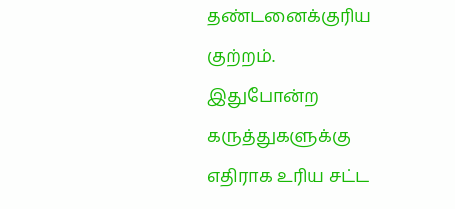தண்டனைக்குரிய குற்றம். இதுபோன்ற கருத்துகளுக்கு எதிராக உரிய சட்ட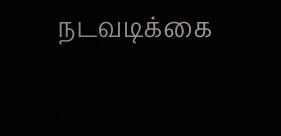நடவடிக்கை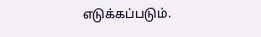எடுக்கப்படும்.